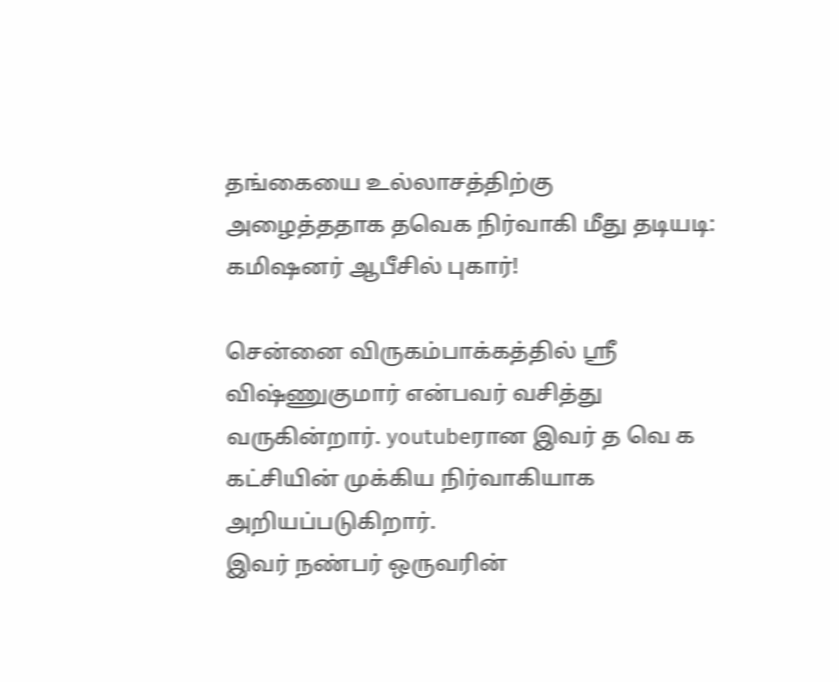தங்கையை உல்லாசத்திற்கு அழைத்ததாக தவெக நிர்வாகி மீது தடியடி: கமிஷனர் ஆபீசில் புகார்!

சென்னை விருகம்பாக்கத்தில் ஸ்ரீ விஷ்ணுகுமார் என்பவர் வசித்து வருகின்றார். youtubeரான இவர் த வெ க கட்சியின் முக்கிய நிர்வாகியாக அறியப்படுகிறார்.
இவர் நண்பர் ஒருவரின்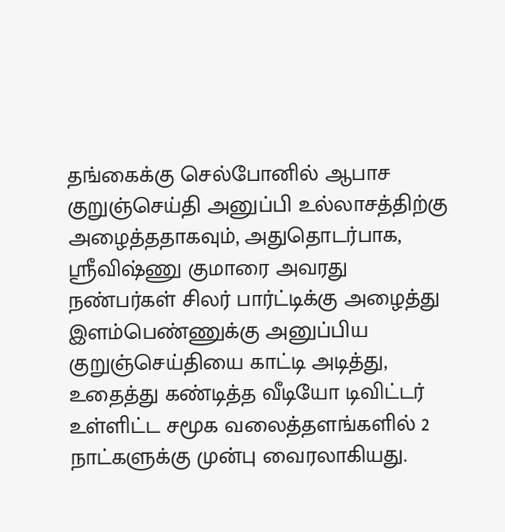தங்கைக்கு செல்போனில் ஆபாச குறுஞ்செய்தி அனுப்பி உல்லாசத்திற்கு அழைத்ததாகவும், அதுதொடர்பாக, ஸ்ரீவிஷ்ணு குமாரை அவரது நண்பர்கள் சிலர் பார்ட்டிக்கு அழைத்து இளம்பெண்ணுக்கு அனுப்பிய குறுஞ்செய்தியை காட்டி அடித்து, உதைத்து கண்டித்த வீடியோ டிவிட்டர் உள்ளிட்ட சமூக வலைத்தளங்களில் 2 நாட்களுக்கு முன்பு வைரலாகியது.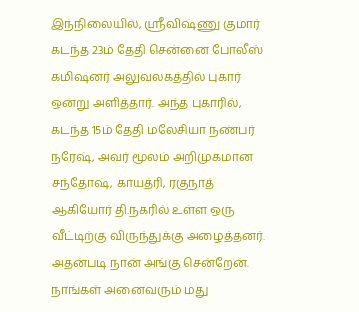இந்நிலையில், ஸ்ரீவிஷ்ணு குமார் கடந்த 23ம் தேதி சென்னை போலீஸ் கமிஷனர் அலுவலகத்தில் புகார் ஒன்று அளித்தார். அந்த புகாரில், கடந்த 15ம் தேதி மலேசியா நண்பர் நரேஷ், அவர் மூலம் அறிமுகமான சந்தோஷ், காயத்ரி, ரகுநாத் ஆகியோர் தி.நகரில் உள்ள ஒரு வீட்டிற்கு விருந்துக்கு அழைத்தனர்.
அதன்படி நான் அங்கு சென்றேன். நாங்கள் அனைவரும் மது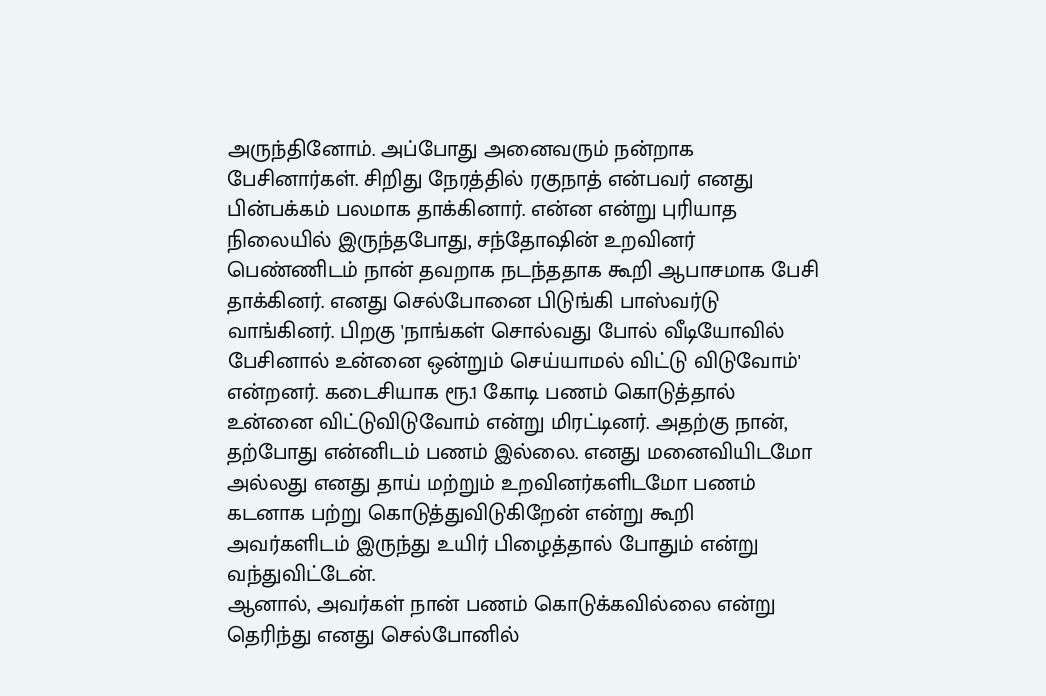அருந்தினோம். அப்போது அனைவரும் நன்றாக பேசினார்கள். சிறிது நேரத்தில் ரகுநாத் என்பவர் எனது பின்பக்கம் பலமாக தாக்கினார். என்ன என்று புரியாத நிலையில் இருந்தபோது, சந்தோஷின் உறவினர் பெண்ணிடம் நான் தவறாக நடந்ததாக கூறி ஆபாசமாக பேசி தாக்கினர். எனது செல்போனை பிடுங்கி பாஸ்வர்டு வாங்கினர். பிறகு 'நாங்கள் சொல்வது போல் வீடியோவில் பேசினால் உன்னை ஒன்றும் செய்யாமல் விட்டு விடுவோம்' என்றனர். கடைசியாக ரூ.1 கோடி பணம் கொடுத்தால் உன்னை விட்டுவிடுவோம் என்று மிரட்டினர். அதற்கு நான், தற்போது என்னிடம் பணம் இல்லை. எனது மனைவியிடமோ அல்லது எனது தாய் மற்றும் உறவினர்களிடமோ பணம் கடனாக பற்று கொடுத்துவிடுகிறேன் என்று கூறி அவர்களிடம் இருந்து உயிர் பிழைத்தால் போதும் என்று வந்துவிட்டேன்.
ஆனால், அவர்கள் நான் பணம் கொடுக்கவில்லை என்று தெரிந்து எனது செல்போனில்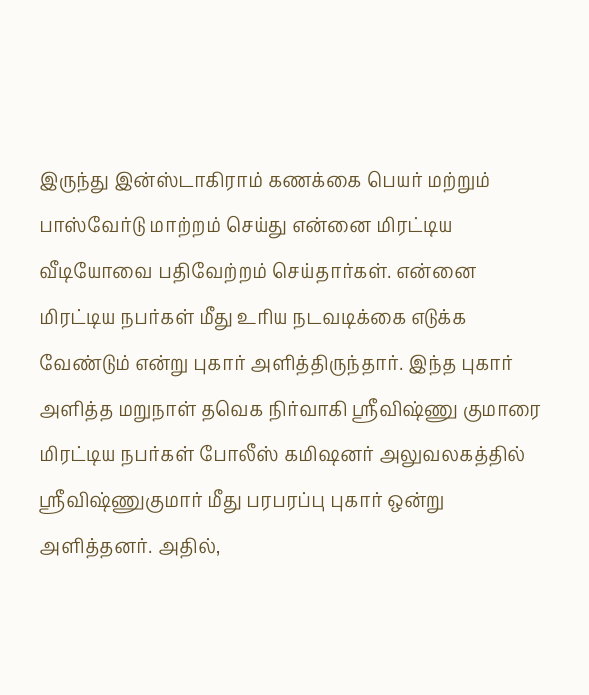இருந்து இன்ஸ்டாகிராம் கணக்கை பெயர் மற்றும் பாஸ்வேர்டு மாற்றம் செய்து என்னை மிரட்டிய வீடியோவை பதிவேற்றம் செய்தார்கள். என்னை மிரட்டிய நபர்கள் மீது உரிய நடவடிக்கை எடுக்க வேண்டும் என்று புகார் அளித்திருந்தார். இந்த புகார் அளித்த மறுநாள் தவெக நிர்வாகி ஸ்ரீவிஷ்ணு குமாரை மிரட்டிய நபர்கள் போலீஸ் கமிஷனர் அலுவலகத்தில் ஸ்ரீவிஷ்ணுகுமார் மீது பரபரப்பு புகார் ஒன்று அளித்தனர். அதில்,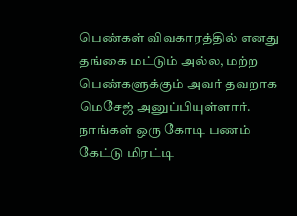பெண்கள் விவகாரத்தில் எனது தங்கை மட்டும் அல்ல, மற்ற பெண்களுக்கும் அவர் தவறாக மெசேஜ் அனுப்பியுள்ளார்.
நாங்கள் ஒரு கோடி பணம் கேட்டு மிரட்டி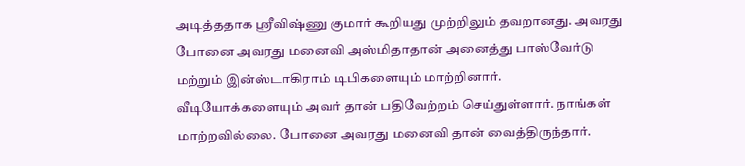அடித்ததாக ஸ்ரீவிஷ்ணு குமார் கூறியது முற்றிலும் தவறானது. அவரது போனை அவரது மனைவி அஸ்மிதாதான் அனைத்து பாஸ்வேர்டு மற்றும் இன்ஸ்டாகிராம் டிபிகளையும் மாற்றினார். வீடியோக்களையும் அவர் தான் பதிவேற்றம் செய்துள்ளார். நாங்கள் மாற்றவில்லை. போனை அவரது மனைவி தான் வைத்திருந்தார்.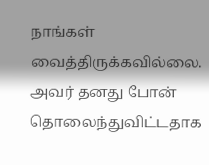நாங்கள் வைத்திருக்கவில்லை. அவர் தனது போன் தொலைந்துவிட்டதாக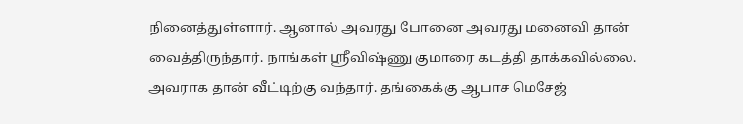நினைத்துள்ளார். ஆனால் அவரது போனை அவரது மனைவி தான் வைத்திருந்தார். நாங்கள் ஸ்ரீவிஷ்ணு குமாரை கடத்தி தாக்கவில்லை. அவராக தான் வீட்டிற்கு வந்தார். தங்கைக்கு ஆபாச மெசேஜ்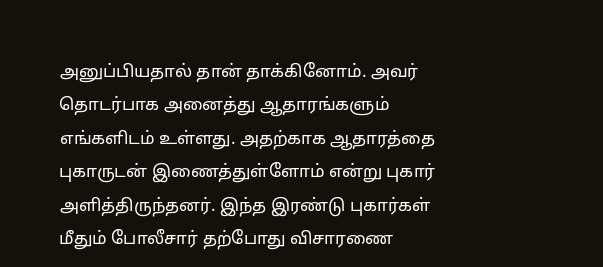அனுப்பியதால் தான் தாக்கினோம். அவர் தொடர்பாக அனைத்து ஆதாரங்களும் எங்களிடம் உள்ளது. அதற்காக ஆதாரத்தை புகாருடன் இணைத்துள்ளோம் என்று புகார் அளித்திருந்தனர். இந்த இரண்டு புகார்கள் மீதும் போலீசார் தற்போது விசாரணை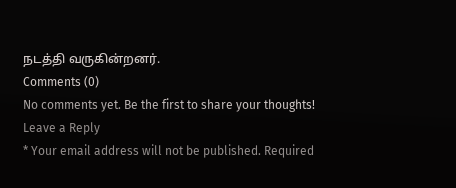நடத்தி வருகின்றனர்.
Comments (0)
No comments yet. Be the first to share your thoughts!
Leave a Reply
* Your email address will not be published. Required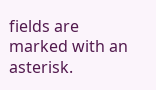fields are marked with an asterisk.